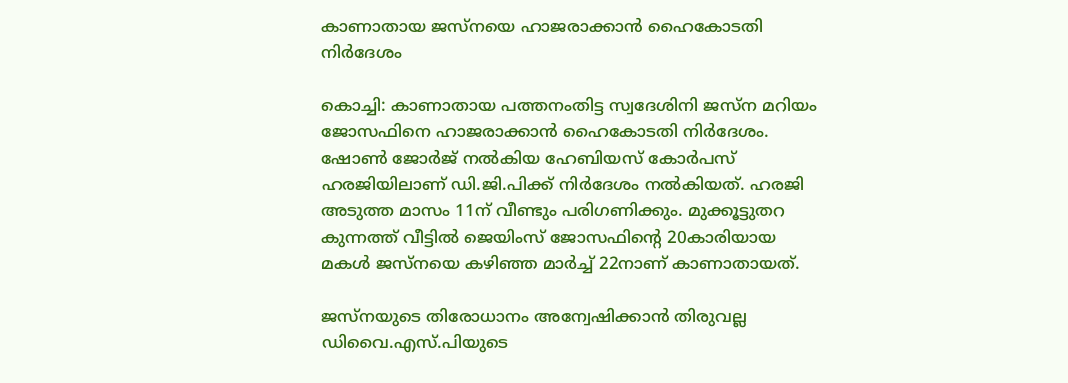കാണാതായ ജസ്നയെ ഹാജരാക്കാന്‍ ഹൈകോടതി നിര്‍ദേശം

കൊച്ചി: കാണാതായ പത്തനംതിട്ട സ്വദേശിനി ജസ്ന മറിയം ജോസഫിനെ ഹാജരാക്കാന്‍ ഹൈകോടതി നിര്‍ദേശം. ഷോണ്‍ ജോര്‍ജ് നല്‍കിയ ഹേബിയസ് കോര്‍പസ് ഹരജിയിലാണ് ഡി.ജി.പിക്ക് നിര്‍ദേശം നല്‍കിയത്. ഹരജി അടുത്ത മാസം 11ന് വീണ്ടും പരിഗണിക്കും. മുക്കൂട്ടുതറ കുന്നത്ത് വീട്ടില്‍ ജെയിംസ് ജോസഫിന്‍റെ 20കാരിയായ മകള്‍ ജസ്നയെ കഴിഞ്ഞ മാര്‍ച്ച്‌ 22നാണ് കാണാതായത്.

ജസ്നയുടെ തിരോധാനം അന്വേഷിക്കാന്‍ തിരുവല്ല ഡിവൈ.എസ്.പിയുടെ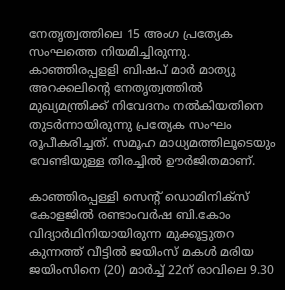നേതൃത്വത്തിലെ 15 അംഗ പ്രത്യേക സംഘത്തെ നിയമിച്ചിരുന്നു. കാഞ്ഞിരപ്പളളി ബിഷപ് മാര്‍ മാത്യു അറക്കലിന്‍റെ നേതൃത്വത്തില്‍ മുഖ്യമന്ത്രിക്ക് നിവേദനം നല്‍കിയതിനെ തുടര്‍ന്നായിരുന്നു പ്രത്യേക സംഘം രൂപീകരിച്ചത്. സമൂഹ മാധ്യമത്തിലൂടെയും വേണ്ടിയുള്ള തിരച്ചില്‍ ഊര്‍ജിതമാണ്.

കാഞ്ഞിരപ്പള്ളി സെന്‍റ് ഡൊമിനിക്സ് കോളജില്‍ രണ്ടാംവര്‍ഷ ബി.കോം വിദ്യാര്‍ഥിനിയായിരുന്ന മുക്കൂട്ടുതറ കുന്നത്ത് വീട്ടില്‍ ജയിംസ് മകള്‍ മരിയ ജയിംസിനെ (20) മാര്‍ച്ച്‌ 22ന് രാവിലെ 9.30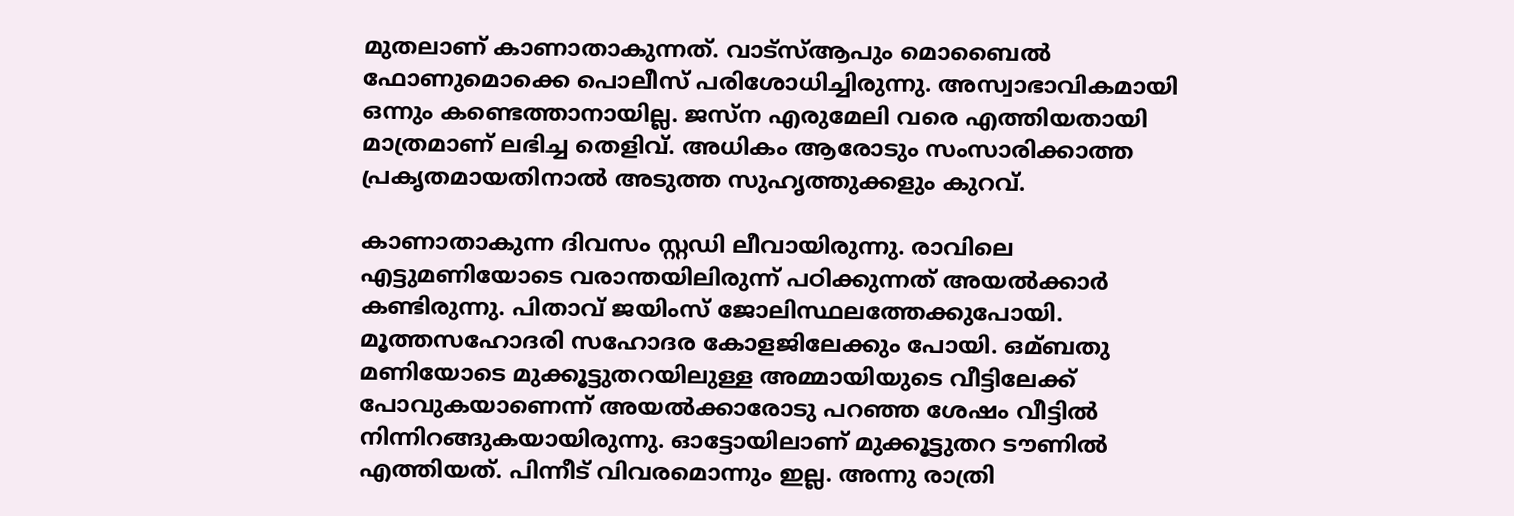മുതലാണ് കാണാതാകുന്നത്. വാട്സ്ആപും മൊബൈല്‍ ഫോണുമൊക്കെ പൊലീസ് പരിശോധിച്ചിരുന്നു. അസ്വാഭാവികമായി ഒന്നും കണ്ടെത്താനായില്ല. ജസ്ന എരുമേലി വരെ എത്തിയതായി മാത്രമാണ് ലഭിച്ച തെളിവ്. അധികം ആരോടും സംസാരിക്കാത്ത പ്രകൃതമായതിനാല്‍ അടുത്ത സുഹൃത്തുക്കളും കുറവ്.

കാണാതാകുന്ന ദിവസം സ്റ്റഡി ലീവായിരുന്നു. രാവിലെ എട്ടുമണിയോടെ വരാന്തയിലിരുന്ന് പഠിക്കുന്നത് അയല്‍ക്കാര്‍ കണ്ടിരുന്നു. പിതാവ് ജയിംസ് ജോലിസ്ഥലത്തേക്കുപോയി. മൂത്തസഹോദരി സഹോദര കോളജിലേക്കും പോയി. ഒമ്ബതു മണിയോടെ മുക്കൂട്ടുതറയിലുള്ള അമ്മായിയുടെ വീട്ടിലേക്ക് പോവുകയാണെന്ന് അയല്‍ക്കാരോടു പറഞ്ഞ ശേഷം വീട്ടില്‍ നിന്നിറങ്ങുകയായിരുന്നു. ഓട്ടോയിലാണ് മുക്കൂട്ടുതറ ടൗണില്‍ എത്തിയത്. പിന്നീട് വിവരമൊന്നും ഇല്ല. അന്നു രാത്രി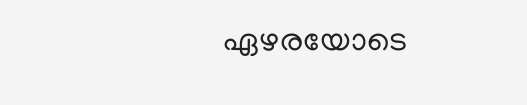ഏഴരയോടെ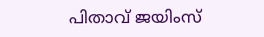പിതാവ് ജയിംസ്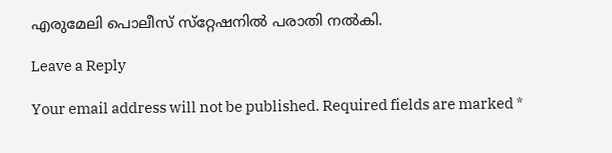എരുമേലി പൊലീസ് സ്‌റ്റേഷനില്‍ പരാതി നല്‍കി.

Leave a Reply

Your email address will not be published. Required fields are marked *